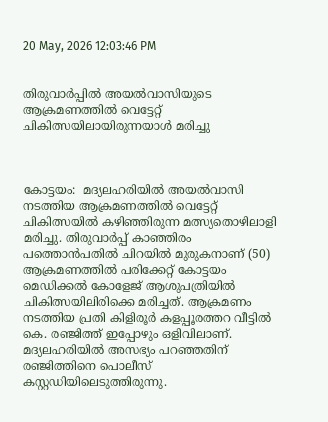20 May, 2026 12:03:46 PM


തിരുവാർപ്പിൽ അയൽവാസിയുടെ ആക്രമണത്തിൽ വെട്ടേറ്റ് ചികിത്സയിലായിരുന്നയാള്‍ മരിച്ചു



കോട്ടയം:  മദ്യലഹരിയിൽ അയൽവാസി നടത്തിയ ആക്രമണത്തിൽ വെട്ടേറ്റ് ചികിത്സയിൽ കഴിഞ്ഞിരുന്ന മത്സ്യതൊഴിലാളി മരിച്ചു. തിരുവാർപ്പ് കാഞ്ഞിരം പത്തൊൻപതിൽ ചിറയിൽ മുരുകനാണ് (50) ആക്രമണത്തിൽ പരിക്കേറ്റ് കോട്ടയം മെഡിക്കൽ കോളേജ് ആശുപത്രിയിൽ ചികിത്സയിലിരിക്കെ മരിച്ചത്. ആക്രമണം നടത്തിയ പ്രതി കിളിരൂർ കളപ്പൂരത്തറ വീട്ടിൽ കെ. രഞ്ജിത്ത് ഇപ്പോഴും ഒളിവിലാണ്. മദ്യലഹരിയിൽ അസഭ്യം പറഞ്ഞതിന് രഞ്ജിത്തിനെ പൊലീസ് കസ്റ്റഡിയിലെടുത്തിരുന്നു.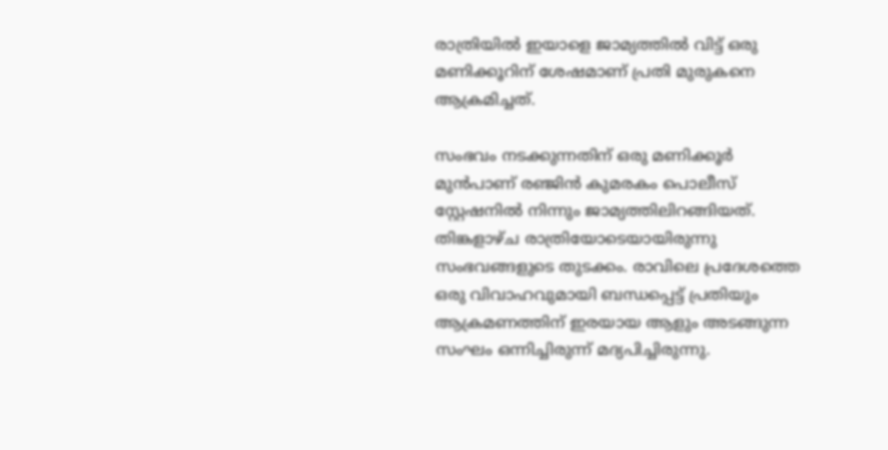രാത്രിയിൽ ഇയാളെ ജാമ്യത്തിൽ വിട്ട് ഒരു മണിക്കൂറിന് ശേഷമാണ് പ്രതി മുരുകനെ ആക്രമിച്ചത്.

സംഭവം നടക്കുന്നതിന് ഒരു മണിക്കൂർ മുൻപാണ് രഞ്ജിൻ കുമരകം പൊലീസ് സ്റ്റേഷനിൽ നിന്നും ജാമ്യത്തിലിറങ്ങിയത്. തിങ്കളാഴ്ച രാത്രിയോടെയായിരുന്നു സംഭവങ്ങളുടെ തുടക്കം. രാവിലെ പ്രദേശത്തെ ഒരു വിവാഹവുമായി ബന്ധപ്പെട്ട് പ്രതിയും ആക്രമണത്തിന് ഇരയായ ആളും അടങ്ങുന്ന സംഘം ഒന്നിച്ചിരുന്ന് മദ്യപിച്ചിരുന്നു.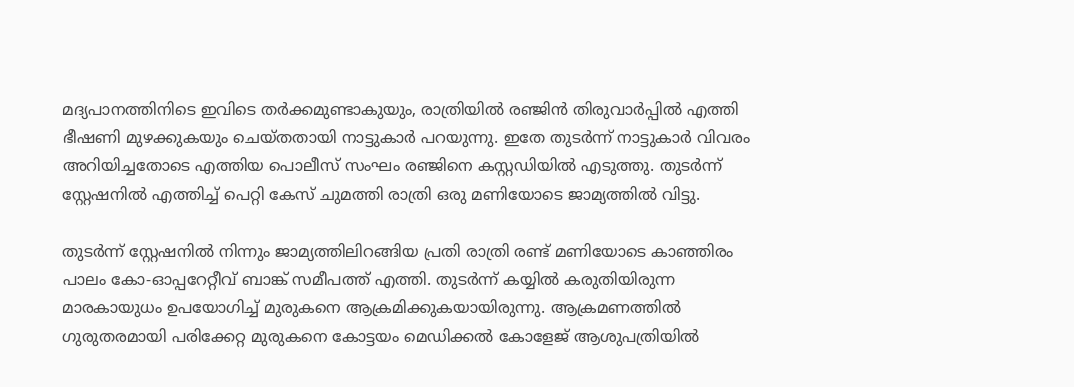മദ്യപാനത്തിനിടെ ഇവിടെ തർക്കമുണ്ടാകുയും, രാത്രിയിൽ രഞ്ജിൻ തിരുവാർപ്പിൽ എത്തി ഭീഷണി മുഴക്കുകയും ചെയ്തതായി നാട്ടുകാർ പറയുന്നു. ഇതേ തുടർന്ന് നാട്ടുകാർ വിവരം അറിയിച്ചതോടെ എത്തിയ പൊലീസ് സംഘം രഞ്ജിനെ കസ്റ്റഡിയിൽ എടുത്തു. തുടർന്ന് സ്റ്റേഷനിൽ എത്തിച്ച് പെറ്റി കേസ് ചുമത്തി രാത്രി ഒരു മണിയോടെ ജാമ്യത്തിൽ വിട്ടു.

തുടർന്ന് സ്റ്റേഷനിൽ നിന്നും ജാമ്യത്തിലിറങ്ങിയ പ്രതി രാത്രി രണ്ട് മണിയോടെ കാഞ്ഞിരം പാലം കോ-ഓപ്പറേറ്റീവ് ബാങ്ക് സമീപത്ത് എത്തി. തുടർന്ന് കയ്യിൽ കരുതിയിരുന്ന മാരകായുധം ഉപയോഗിച്ച് മുരുകനെ ആക്രമിക്കുകയായിരുന്നു. ആക്രമണത്തിൽ ഗുരുതരമായി പരിക്കേറ്റ മുരുകനെ കോട്ടയം മെഡിക്കൽ കോളേജ് ആശുപത്രിയിൽ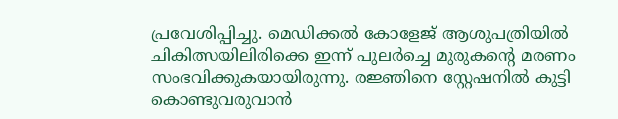പ്രവേശിപ്പിച്ചു. മെഡിക്കൽ കോളേജ് ആശുപത്രിയിൽ ചികിത്സയിലിരിക്കെ ഇന്ന് പുലർച്ചെ മുരുകൻ്റെ മരണം സംഭവിക്കുകയായിരുന്നു. രജ്ഞിനെ സ്റ്റേഷനിൽ കുട്ടി കൊണ്ടുവരുവാൻ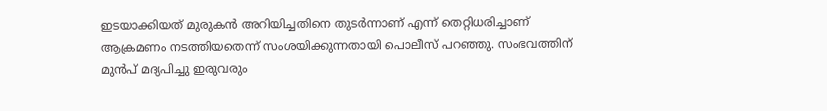ഇടയാക്കിയത് മുരുകൻ അറിയിച്ചതിനെ തുടർന്നാണ് എന്ന് തെറ്റിധരിച്ചാണ് ആക്രമണം നടത്തിയതെന്ന് സംശയിക്കുന്നതായി പൊലീസ് പറഞ്ഞു. സംഭവത്തിന് മുൻപ് മദ്യപിച്ചു ഇരുവരും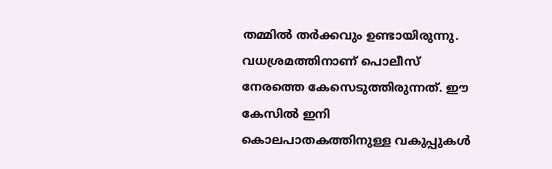തമ്മിൽ തർക്കവും ഉണ്ടായിരുന്നു. വധശ്രമത്തിനാണ് പൊലീസ് നേരത്തെ കേസെടുത്തിരുന്നത്. ഈ കേസിൽ ഇനി കൊലപാതകത്തിനുള്ള വകുപ്പുകൾ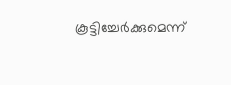കൂട്ടിച്ചേർക്കുമെന്ന്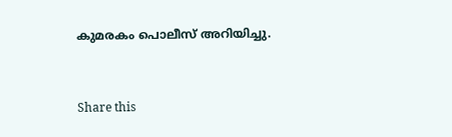കുമരകം പൊലീസ് അറിയിച്ചു.



Share this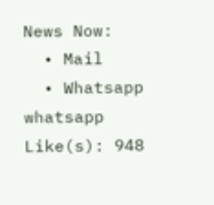News Now:
  • Mail
  • Whatsapp whatsapp
Like(s): 948